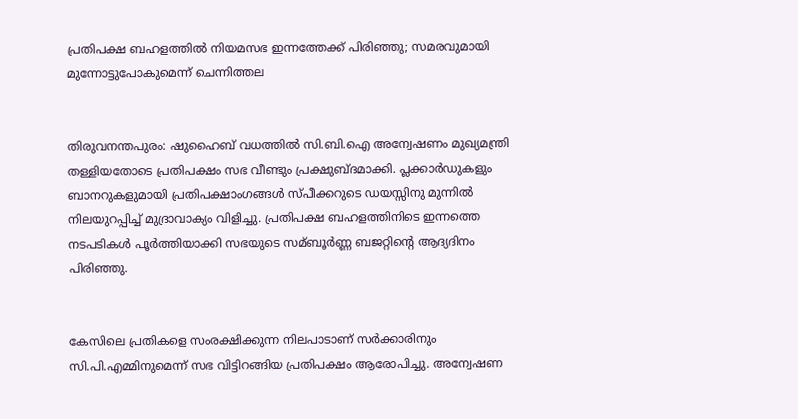പ്രതിപക്ഷ ബഹളത്തില്‍ നിയമസഭ ഇന്നത്തേക്ക് പിരിഞ്ഞു; സമരവുമായി മുന്നോട്ടുപോകുമെന്ന് ചെന്നിത്തല


തിരുവനന്തപുരം: ഷുഹൈബ് വധത്തില്‍ സി.ബി.ഐ അന്വേഷണം മുഖ്യമന്ത്രി തള്ളിയതോടെ പ്രതിപക്ഷം സഭ വീണ്ടും പ്രക്ഷുബ്ദമാക്കി. പ്ലക്കാര്‍ഡുകളും ബാനറുകളുമായി പ്രതിപക്ഷാംഗങ്ങള്‍ സ്പീക്കറുടെ ഡയസ്സിനു മുന്നില്‍ നിലയുറപ്പിച്ച്‌ മുദ്രാവാക്യം വിളിച്ചു. പ്രതിപക്ഷ ബഹളത്തിനിടെ ഇന്നത്തെ നടപടികള്‍ പൂര്‍ത്തിയാക്കി സഭയുടെ സമ്ബൂര്‍ണ്ണ ബജറ്റിന്റെ ആദ്യദിനം പിരിഞ്ഞു.


കേസിലെ പ്രതികളെ സംരക്ഷിക്കുന്ന നിലപാടാണ് സര്‍ക്കാരിനും സി.പി.എമ്മിനുമെന്ന് സഭ വിട്ടിറങ്ങിയ പ്രതിപക്ഷം ആരോപിച്ചു. അന്വേഷണ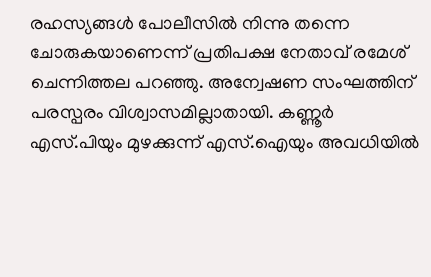രഹസ്യങ്ങള്‍ പോലീസില്‍ നിന്നു തന്നെ ചോരുകയാണെന്ന് പ്രതിപക്ഷ നേതാവ് രമേശ് ചെന്നിത്തല പറഞ്ഞു. അന്വേഷണ സംഘത്തിന് പരസ്പരം വിശ്വാസമില്ലാതായി. കണ്ണൂര്‍ എസ്.പിയും മുഴക്കുന്ന് എസ്.ഐയും അവധിയില്‍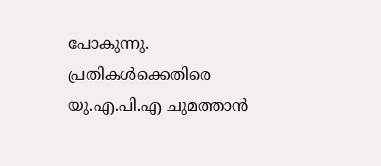പോകുന്നു. പ്രതികള്‍ക്കെതിരെ യു.എ.പി.എ ചുമത്താന്‍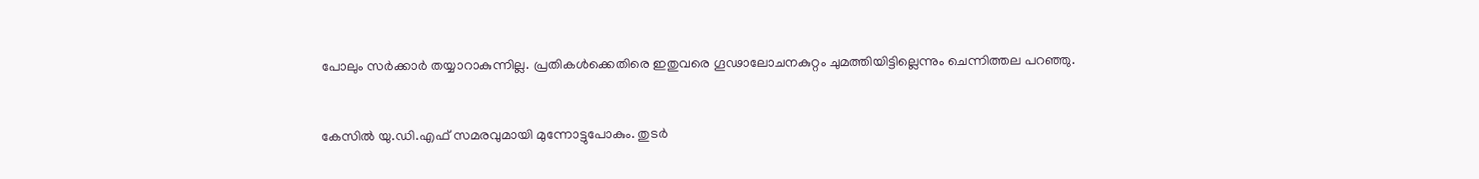പോലും സര്‍ക്കാര്‍ തയ്യാറാകുന്നില്ല. പ്രതികള്‍ക്കെതിരെ ഇതുവരെ ഗൂഢാലോചനകുറ്റം ചുമത്തിയിട്ടില്ലെന്നും ചെന്നിത്തല പറഞ്ഞു.


കേസില്‍ യു.ഡി.എഫ് സമരവുമായി മുന്നോട്ടുപോകും. തുടര്‍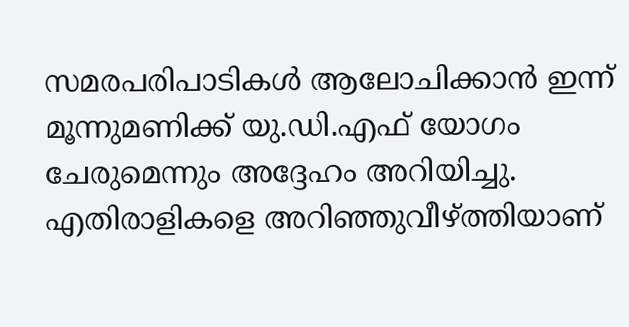സമരപരിപാടികള്‍ ആലോചിക്കാന്‍ ഇന്ന് മൂന്നുമണിക്ക് യു.ഡി.എഫ് യോഗം ചേരുമെന്നും അദ്ദേഹം അറിയിച്ചു. എതിരാളികളെ അറിഞ്ഞുവീഴ്ത്തിയാണ്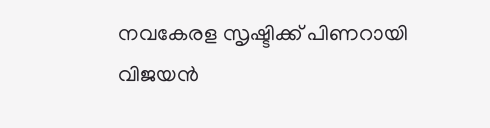നവകേരള സൃഷ്ടിക്ക് പിണറായി വിജയന്‍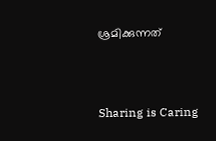ശ്രമിക്കുന്നത്‌



Sharing is Caring